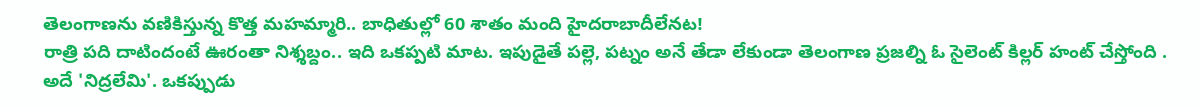తెలంగాణను వణికిస్తున్న కొత్త మహమ్మారి.. బాధితుల్లో 60 శాతం మంది హైదరాబాదీలేనట!
రాత్రి పది దాటిందంటే ఊరంతా నిశ్శబ్దం.. ఇది ఒకప్పటి మాట. ఇపుడైతే పల్లె, పట్నం అనే తేడా లేకుండా తెలంగాణ ప్రజల్ని ఓ సైలెంట్ కిల్లర్ హంట్ చేస్తోంది . అదే 'నిద్రలేమి'. ఒకప్పుడు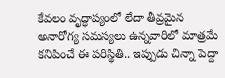కేవలం వృద్ధాప్యంలో లేదా తీవ్రమైన అనారోగ్య సమస్యలు ఉన్నవారిలో మాత్రమే కనిపించే ఈ పరిస్థితి.. ఇప్పుడు చిన్నా పెద్దా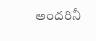అందరినీ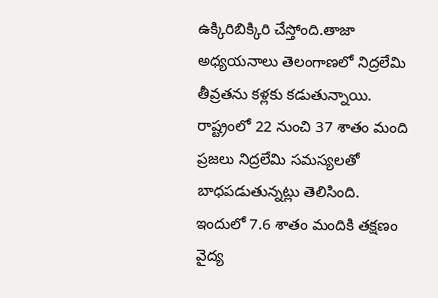ఉక్కిరిబిక్కిరి చేస్తోంది.తాజా అధ్యయనాలు తెలంగాణలో నిద్రలేమి తీవ్రతను కళ్లకు కడుతున్నాయి. రాష్ట్రంలో 22 నుంచి 37 శాతం మంది ప్రజలు నిద్రలేమి సమస్యలతో బాధపడుతున్నట్లు తెలిసింది. ఇందులో 7.6 శాతం మందికి తక్షణం వైద్య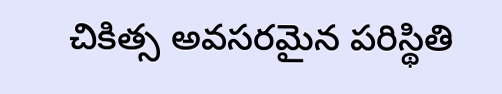చికిత్స అవసరమైన పరిస్థితి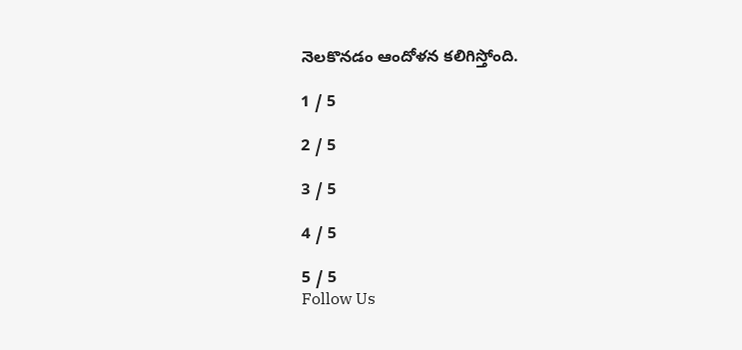నెలకొనడం ఆందోళన కలిగిస్తోంది.

1 / 5

2 / 5

3 / 5

4 / 5

5 / 5
Follow Us